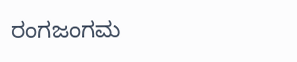ರಂಗಜಂಗಮ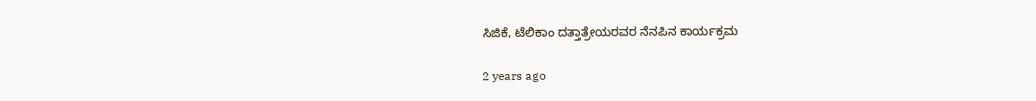ಸಿಜಿಕೆ, ಟೆಲಿಕಾಂ ದತ್ತಾತ್ರೇಯರವರ ನೆನಪಿನ ಕಾರ್ಯಕ್ರಮ

2 years ago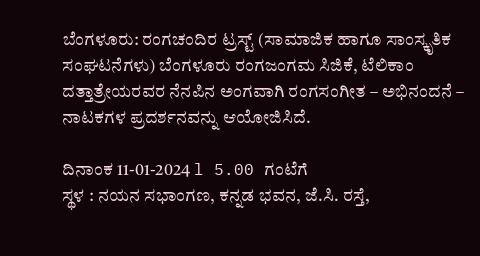ಬೆಂಗಳೂರು: ರಂಗಚಂದಿರ ಟ್ರಸ್ಟ್ (ಸಾಮಾಜಿಕ ಹಾಗೂ ಸಾಂಸ್ಕೃತಿಕ ಸಂಘಟನೆಗಳು) ಬೆಂಗಳೂರು ರಂಗಜಂಗಮ ಸಿಜಿಕೆ, ಟೆಲಿಕಾಂ ದತ್ತಾತ್ರೇಯರವರ ನೆನಪಿನ ಅಂಗವಾಗಿ ರಂಗಸಂಗೀತ – ಅಭಿನಂದನೆ – ನಾಟಕಗಳ ಪ್ರದರ್ಶನವನ್ನು ಆಯೋಜಿಸಿದೆ.

ದಿನಾಂಕ 11-01-2024 l 5.00 ಗಂಟೆಗೆ
ಸ್ಥಳ : ನಯನ ಸಭಾಂಗಣ, ಕನ್ನಡ ಭವನ, ಜೆ.ಸಿ. ರಸ್ತೆ,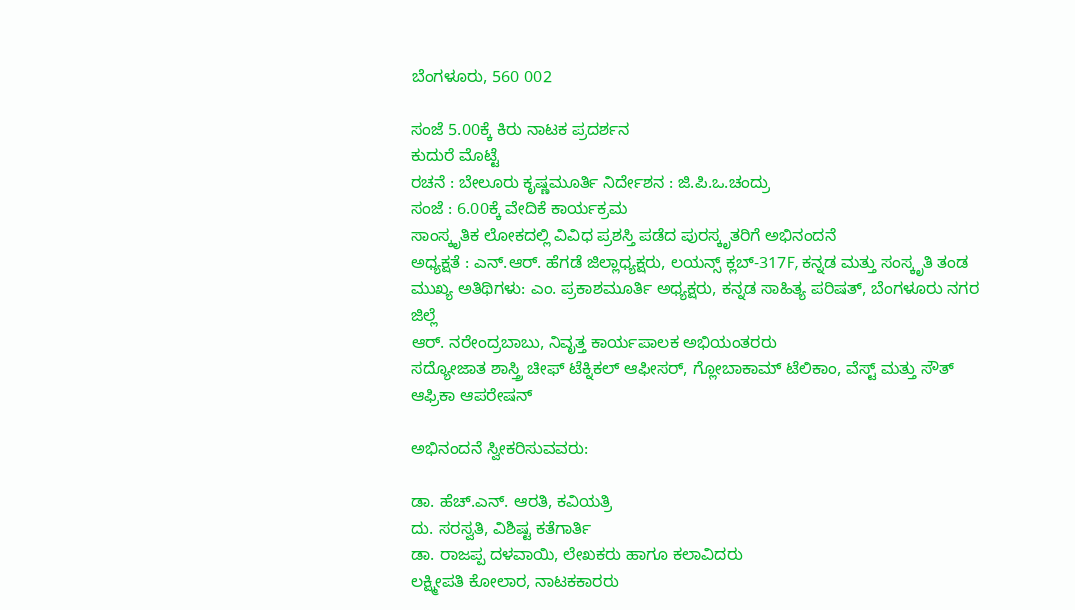ಬೆಂಗಳೂರು, 560 002

ಸಂಜೆ 5.00ಕ್ಕೆ ಕಿರು ನಾಟಕ ಪ್ರದರ್ಶನ
ಕುದುರೆ ಮೊಟ್ಟೆ
ರಚನೆ : ಬೇಲೂರು ಕೃಷ್ಣಮೂರ್ತಿ ನಿರ್ದೇಶನ : ಜಿ.ಪಿ.ಒ.ಚಂದ್ರು
ಸಂಜೆ : 6.00ಕ್ಕೆ ವೇದಿಕೆ ಕಾರ್ಯಕ್ರಮ
ಸಾಂಸ್ಕೃತಿಕ ಲೋಕದಲ್ಲಿ ವಿವಿಧ ಪ್ರಶಸ್ತಿ ಪಡೆದ ಪುರಸ್ಕೃತರಿಗೆ ಅಭಿನಂದನೆ
ಅಧ್ಯಕ್ಷತೆ : ಎನ್.ಆರ್. ಹೆಗಡೆ ಜಿಲ್ಲಾಧ್ಯಕ್ಷರು, ಲಯನ್ಸ್ ಕ್ಲಬ್-317F, ಕನ್ನಡ ಮತ್ತು ಸಂಸ್ಕೃತಿ ತಂಡ
ಮುಖ್ಯ ಅತಿಥಿಗಳು: ಎಂ. ಪ್ರಕಾಶಮೂರ್ತಿ ಅಧ್ಯಕ್ಷರು, ಕನ್ನಡ ಸಾಹಿತ್ಯ ಪರಿಷತ್, ಬೆಂಗಳೂರು ನಗರ ಜಿಲ್ಲೆ
ಆರ್. ನರೇಂದ್ರಬಾಬು, ನಿವೃತ್ತ ಕಾರ್ಯಪಾಲಕ ಅಭಿಯಂತರರು
ಸದ್ಯೋಜಾತ ಶಾಸ್ತ್ರಿ ಚೀಫ್ ಟೆಕ್ನಿಕಲ್ ಆಫೀಸರ್, ಗ್ಲೋಬಾಕಾಮ್ ಟೆಲಿಕಾಂ, ವೆಸ್ಟ್ ಮತ್ತು ಸೌತ್ ಆಫ್ರಿಕಾ ಆಪರೇಷನ್

ಅಭಿನಂದನೆ ಸ್ವೀಕರಿಸುವವರು:

ಡಾ. ಹೆಚ್.ಎನ್. ಆರತಿ, ಕವಿಯತ್ರಿ
ದು. ಸರಸ್ವತಿ, ವಿಶಿಷ್ಟ ಕತೆಗಾರ್ತಿ
ಡಾ. ರಾಜಪ್ಪ ದಳವಾಯಿ, ಲೇಖಕರು ಹಾಗೂ ಕಲಾವಿದರು
ಲಕ್ಷ್ಮೀಪತಿ ಕೋಲಾರ, ನಾಟಕಕಾರರು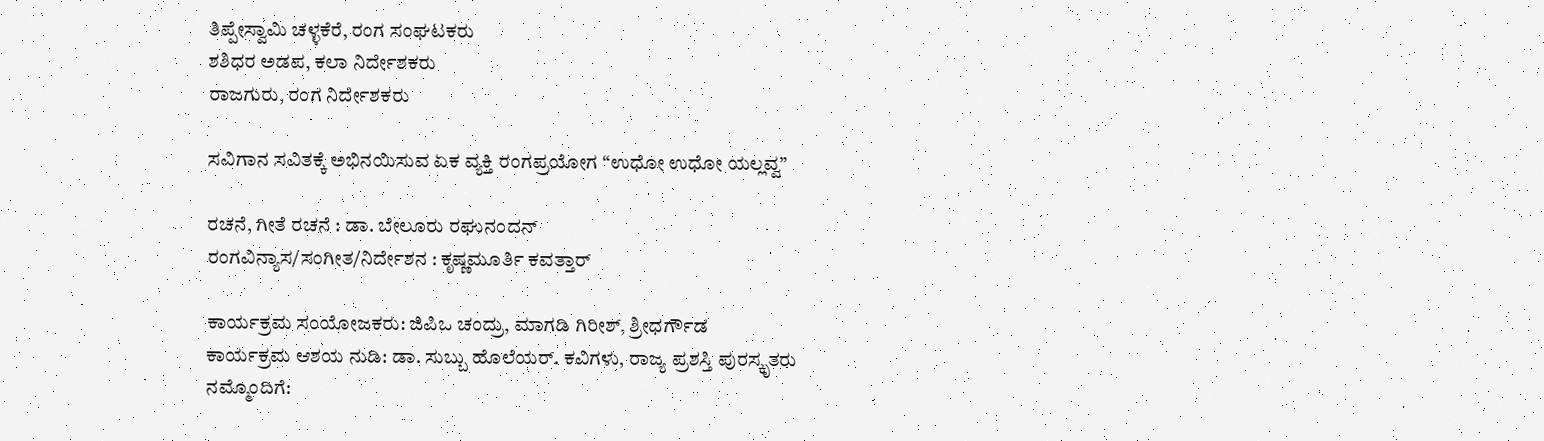ತಿಪ್ಪೇಸ್ವಾಮಿ ಚಳ್ಳಕೆರೆ, ರಂಗ ಸಂಘಟಕರು
ಶಶಿಧರ ಅಡಪ, ಕಲಾ ನಿರ್ದೇಶಕರು
ರಾಜಗುರು, ರಂಗ ನಿರ್ದೇಶಕರು

ಸವಿಗಾನ ಸವಿತಕ್ಕೆ ಅಭಿನಯಿಸುವ ಏಕ ವ್ಯಕ್ತಿ ರಂಗಪ್ರಯೋಗ “ಉಧೋ ಉಧೋ ಯಲ್ಲವ್ವ”

ರಚನೆ, ಗೀತೆ ರಚನೆ : ಡಾ. ಬೇಲೂರು ರಘುನಂದನ್
ರಂಗವಿನ್ಯಾಸ/ಸಂಗೀತ/ನಿರ್ದೇಶನ : ಕೃಷ್ಣಮೂರ್ತಿ ಕವತ್ತಾರ್

ಕಾರ್ಯಕ್ರಮ ಸಂಯೋಜಕರು: ಜಿಪಿಒ ಚಂದ್ರು, ಮಾಗಡಿ ಗಿರೀಶ್, ಶ್ರೀಧರ್ಗೌಡ
ಕಾರ್ಯಕ್ರಮ ಆಶಯ ನುಡಿ: ಡಾ. ಸುಬ್ಬು ಹೊಲೆಯರ್. ಕವಿಗಳು, ರಾಜ್ಯ ಪ್ರಶಸ್ತಿ ಪುರಸ್ಕೃತರು
ನಮ್ಮೊಂದಿಗೆ: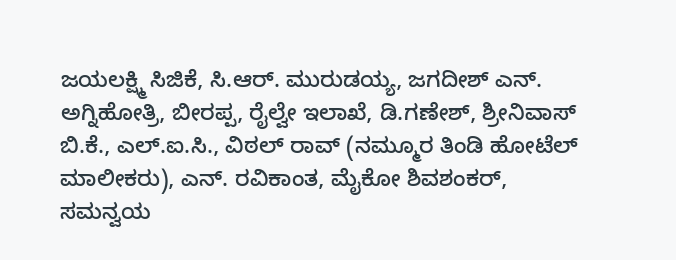ಜಯಲಕ್ಷ್ಮಿ ಸಿಜಿಕೆ, ಸಿ.ಆರ್. ಮುರುಡಯ್ಯ, ಜಗದೀಶ್ ಎನ್. ಅಗ್ನಿಹೋತ್ರಿ, ಬೀರಪ್ಪ, ರೈಲ್ವೇ ಇಲಾಖೆ, ಡಿ.ಗಣೇಶ್, ಶ್ರೀನಿವಾಸ್ ಬಿ.ಕೆ., ಎಲ್.ಐ.ಸಿ., ವಿಠಲ್ ರಾವ್ (ನಮ್ಮೂರ ತಿಂಡಿ ಹೋಟೆಲ್ ಮಾಲೀಕರು), ಎನ್. ರವಿಕಾಂತ, ಮೈಕೋ ಶಿವಶಂಕರ್, ಸಮನ್ವಯ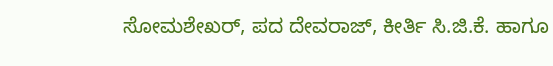ಸೋಮಶೇಖರ್, ಪದ ದೇವರಾಜ್, ಕೀರ್ತಿ ಸಿ.ಜಿ.ಕೆ. ಹಾಗೂ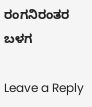ರಂಗನಿರಂತರ ಬಳಗ

Leave a Reply